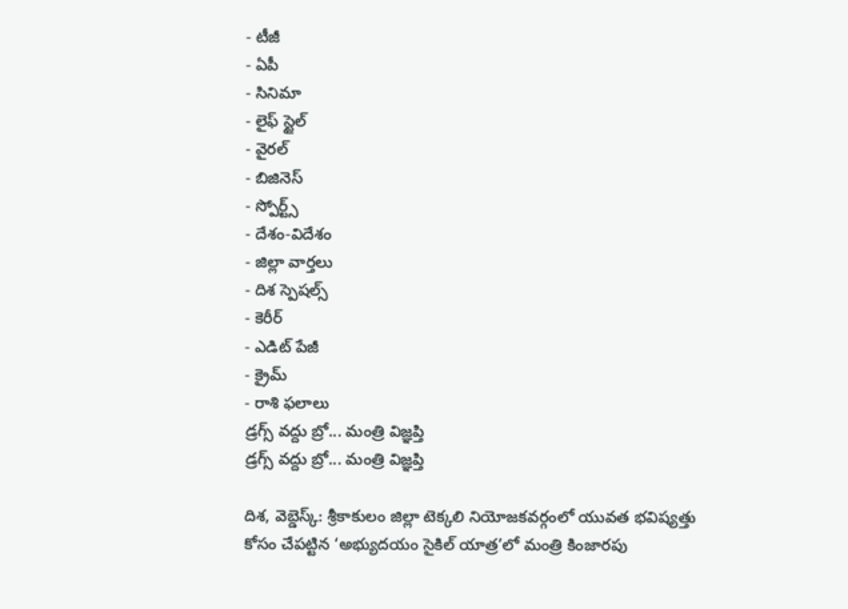- టీజీ
- ఏపీ
- సినిమా
- లైఫ్ స్టైల్
- వైరల్
- బిజినెస్
- స్పోర్ట్స్
- దేశం-విదేశం
- జిల్లా వార్తలు
- దిశ స్పెషల్స్
- కెరీర్
- ఎడిట్ పేజీ
- క్రైమ్
- రాశి ఫలాలు
డ్రగ్స్ వద్దు బ్రో... మంత్రి విజ్ఞప్తి
డ్రగ్స్ వద్దు బ్రో... మంత్రి విజ్ఞప్తి

దిశ, వెబ్డెస్క్: శ్రీకాకులం జిల్లా టెక్కలి నియోజకవర్గంలో యువత భవిష్యత్తు కోసం చేపట్టిన ‘అభ్యుదయం సైకిల్ యాత్ర’లో మంత్రి కింజారపు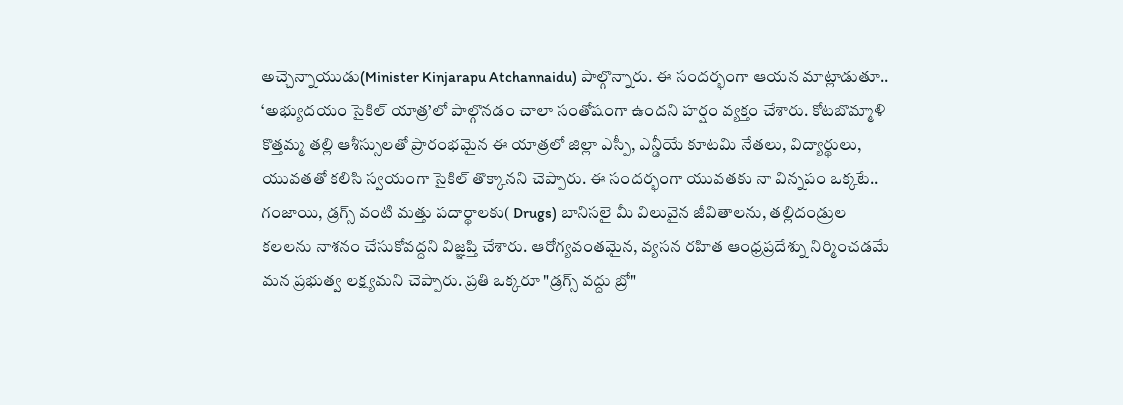అచ్చెన్నాయుడు(Minister Kinjarapu Atchannaidu) పాల్గొన్నారు. ఈ సందర్భంగా ఆయన మాట్లాడుతూ.. ‘అభ్యుదయం సైకిల్ యాత్ర’లో పాల్గొనడం చాలా సంతోషంగా ఉందని హర్షం వ్యక్తం చేశారు. కోటబొమ్మాళి కొత్తమ్మ తల్లి ఆశీస్సులతో ప్రారంభమైన ఈ యాత్రలో జిల్లా ఎస్పీ, ఎన్డీయే కూటమి నేతలు, విద్యార్థులు, యువతతో కలిసి స్వయంగా సైకిల్ తొక్కానని చెప్పారు. ఈ సందర్భంగా యువతకు నా విన్నపం ఒక్కటే.. గంజాయి, డ్రగ్స్ వంటి మత్తు పదార్థాలకు( Drugs) బానిసలై మీ విలువైన జీవితాలను, తల్లిదండ్రుల కలలను నాశనం చేసుకోవద్దని విజ్ఞప్తి చేశారు. ఆరోగ్యవంతమైన, వ్యసన రహిత ఆంధ్రప్రదేశ్ను నిర్మించడమే మన ప్రభుత్వ లక్ష్యమని చెప్పారు. ప్రతి ఒక్కరూ "డ్రగ్స్ వద్దు బ్రో"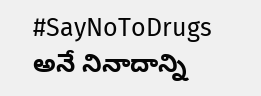#SayNoToDrugs అనే నినాదాన్ని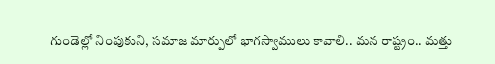గుండెల్లో నింపుకుని, సమాజ మార్పులో భాగస్వాములు కావాలి.. మన రాష్ట్రం.. మత్తు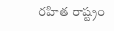రహిత రాష్ట్రం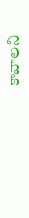కావాలని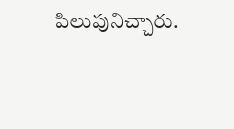పిలుపునిచ్చారు.